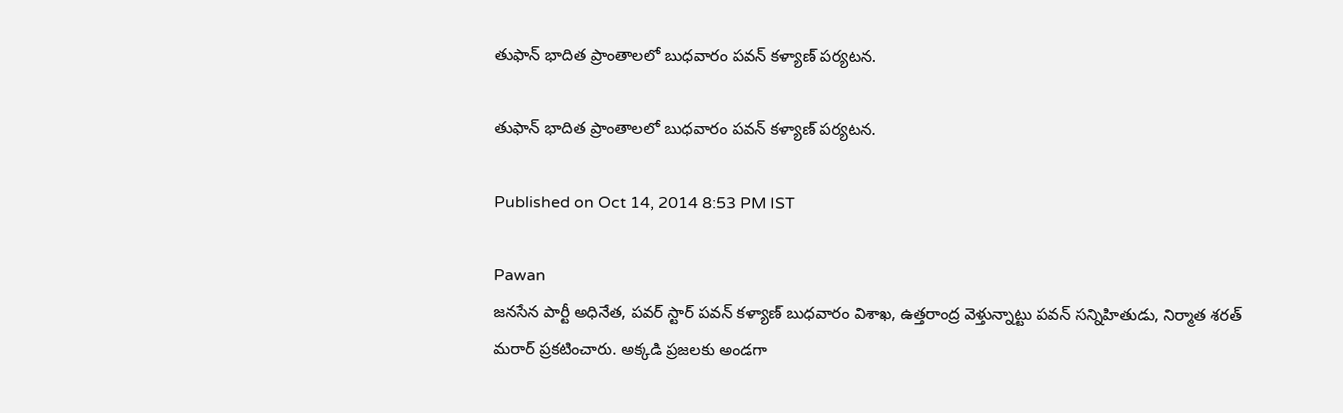తుఫాన్ భాదిత ప్రాంతాలలో బుధవారం పవన్ కళ్యాణ్ పర్యటన.

తుఫాన్ భాదిత ప్రాంతాలలో బుధవారం పవన్ కళ్యాణ్ పర్యటన.

Published on Oct 14, 2014 8:53 PM IST

Pawan
జనసేన పార్టీ అధినేత, పవర్ స్టార్ పవన్ కళ్యాణ్ బుధవారం విశాఖ, ఉత్తరాంద్ర వెళ్తున్నాట్టు పవన్ సన్నిహితుడు, నిర్మాత శరత్ మరార్ ప్రకటించారు. అక్కడి ప్రజలకు అండగా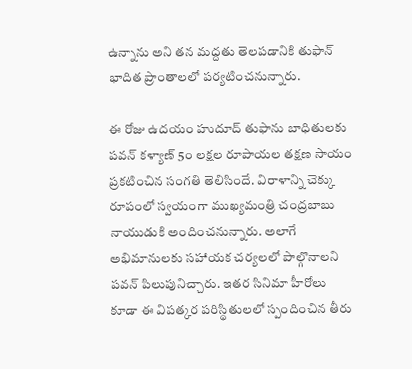ఉన్నాను అని తన మద్దతు తెలపడానికి తుఫాన్ భాదిత ప్రాంతాలలో పర్యటించనున్నారు.

ఈ రోజు ఉదయం హుదూద్ తుఫాను బాధితులకు పవన్ కళ్యాణ్ 5౦ లక్షల రూపాయల తక్షణ సాయం ప్రకటించిన సంగతి తెలిసిందే. విరాళాన్ని చెక్కు రూపంలో స్వయంగా ముఖ్యమంత్రి చంద్రబాబు నాయుడుకి అందించనున్నారు. అలాగే అభిమానులకు సహాయక చర్యలలో పాల్గొనాలని పవన్ పిలుపునిచ్చారు. ఇతర సినిమా హీరోలు కూడా ఈ విపత్కర పరిస్థితులలో స్పందించిన తీరు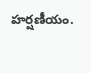హర్షణీయం.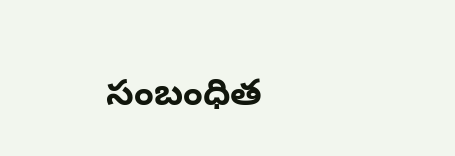సంబంధిత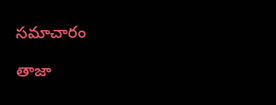సమాచారం

తాజా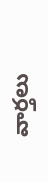వార్తలు